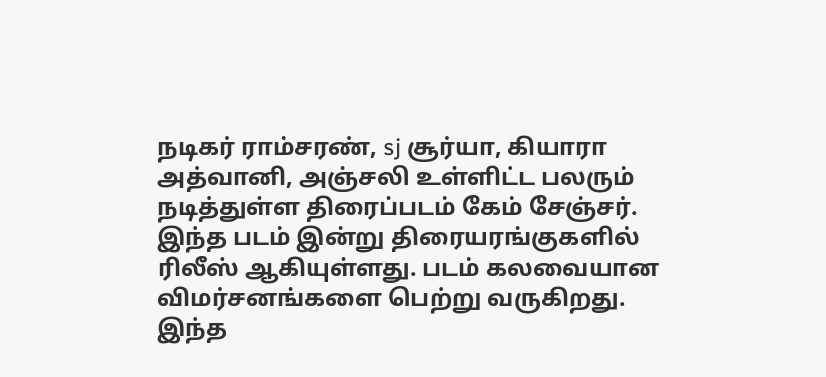நடிகர் ராம்சரண், sj சூர்யா, கியாரா அத்வானி, அஞ்சலி உள்ளிட்ட பலரும் நடித்துள்ள திரைப்படம் கேம் சேஞ்சர். இந்த படம் இன்று திரையரங்குகளில் ரிலீஸ் ஆகியுள்ளது. படம் கலவையான விமர்சனங்களை பெற்று வருகிறது. இந்த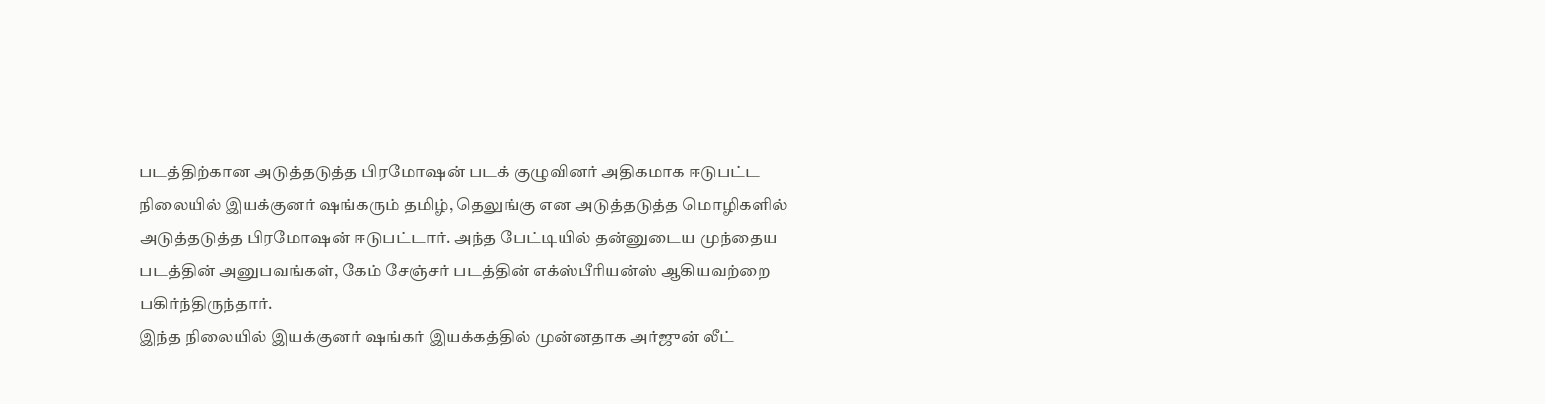படத்திற்கான அடுத்தடுத்த பிரமோஷன் படக் குழுவினர் அதிகமாக ஈடுபட்ட நிலையில் இயக்குனர் ஷங்கரும் தமிழ், தெலுங்கு என அடுத்தடுத்த மொழிகளில் அடுத்தடுத்த பிரமோஷன் ஈடுபட்டார். அந்த பேட்டியில் தன்னுடைய முந்தைய படத்தின் அனுபவங்கள், கேம் சேஞ்சர் படத்தின் எக்ஸ்பீரியன்ஸ் ஆகியவற்றை பகிர்ந்திருந்தார்.
இந்த நிலையில் இயக்குனர் ஷங்கர் இயக்கத்தில் முன்னதாக அர்ஜுன் லீட்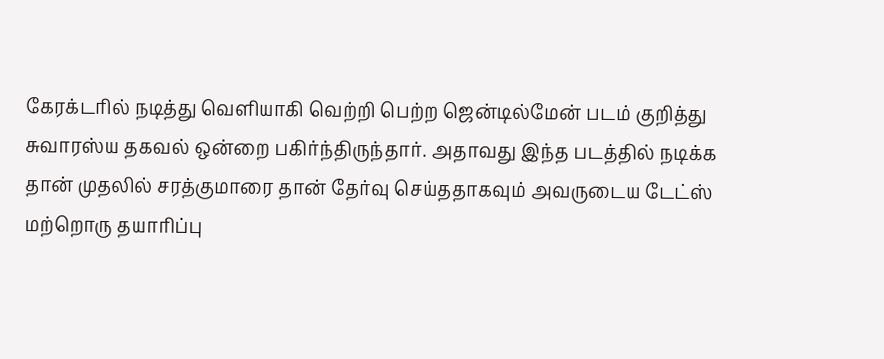கேரக்டரில் நடித்து வெளியாகி வெற்றி பெற்ற ஜென்டில்மேன் படம் குறித்து சுவாரஸ்ய தகவல் ஒன்றை பகிர்ந்திருந்தார். அதாவது இந்த படத்தில் நடிக்க தான் முதலில் சரத்குமாரை தான் தேர்வு செய்ததாகவும் அவருடைய டேட்ஸ் மற்றொரு தயாரிப்பு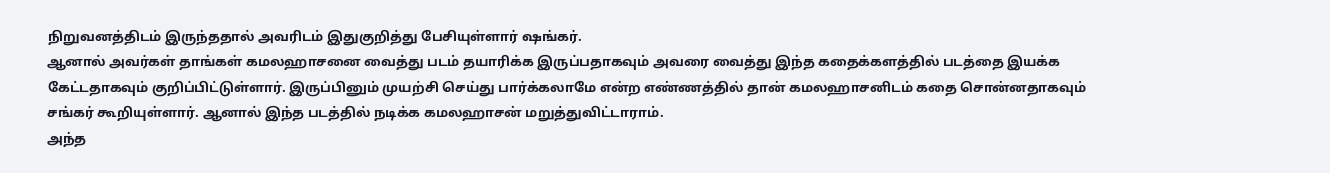நிறுவனத்திடம் இருந்ததால் அவரிடம் இதுகுறித்து பேசியுள்ளார் ஷங்கர்.
ஆனால் அவர்கள் தாங்கள் கமலஹாசனை வைத்து படம் தயாரிக்க இருப்பதாகவும் அவரை வைத்து இந்த கதைக்களத்தில் படத்தை இயக்க கேட்டதாகவும் குறிப்பிட்டுள்ளார். இருப்பினும் முயற்சி செய்து பார்க்கலாமே என்ற எண்ணத்தில் தான் கமலஹாசனிடம் கதை சொன்னதாகவும் சங்கர் கூறியுள்ளார். ஆனால் இந்த படத்தில் நடிக்க கமலஹாசன் மறுத்துவிட்டாராம்.
அந்த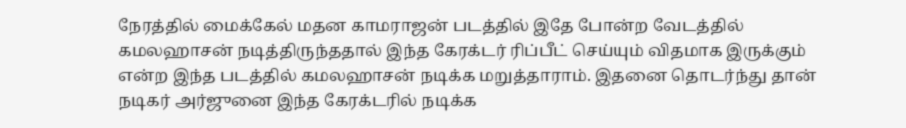நேரத்தில் மைக்கேல் மதன காமராஜன் படத்தில் இதே போன்ற வேடத்தில் கமலஹாசன் நடித்திருந்ததால் இந்த கேரக்டர் ரிப்பீட் செய்யும் விதமாக இருக்கும் என்ற இந்த படத்தில் கமலஹாசன் நடிக்க மறுத்தாராம். இதனை தொடர்ந்து தான் நடிகர் அர்ஜுனை இந்த கேரக்டரில் நடிக்க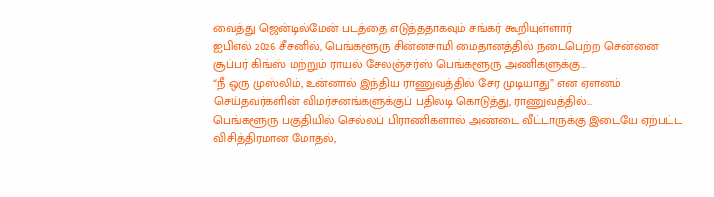வைத்து ஜென்டில்மேன் படத்தை எடுத்ததாகவும் சங்கர் கூறியுள்ளார்
ஐபிஎல் 2026 சீசனில், பெங்களூரு சின்னசாமி மைதானத்தில் நடைபெற்ற சென்னை சூப்பர் கிங்ஸ் மற்றும் ராயல் சேலஞ்சர்ஸ் பெங்களூரு அணிகளுக்கு…
“நீ ஒரு முஸ்லிம், உன்னால் இந்திய ராணுவத்தில் சேர முடியாது” என ஏளனம் செய்தவர்களின் விமர்சனங்களுக்குப் பதிலடி கொடுத்து, ராணுவத்தில்…
பெங்களூரு பகுதியில் செல்லப் பிராணிகளால் அண்டை வீட்டாருக்கு இடையே ஏற்பட்ட விசித்திரமான மோதல்,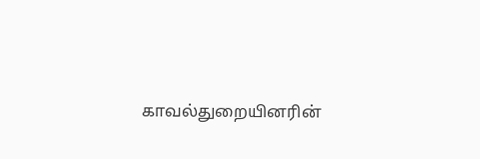காவல்துறையினரின்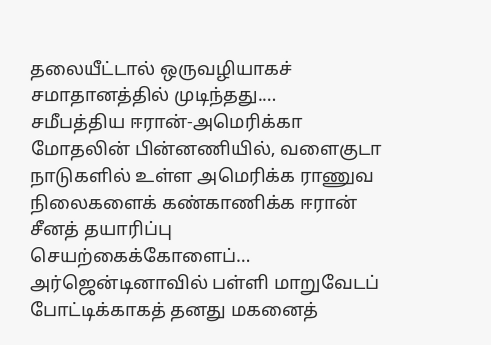தலையீட்டால் ஒருவழியாகச் சமாதானத்தில் முடிந்தது.…
சமீபத்திய ஈரான்-அமெரிக்கா மோதலின் பின்னணியில், வளைகுடா நாடுகளில் உள்ள அமெரிக்க ராணுவ நிலைகளைக் கண்காணிக்க ஈரான் சீனத் தயாரிப்பு செயற்கைக்கோளைப்…
அர்ஜென்டினாவில் பள்ளி மாறுவேடப் போட்டிக்காகத் தனது மகனைத்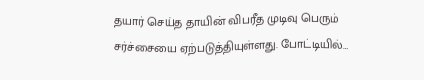தயார் செய்த தாயின் விபரீத முடிவு பெரும் சர்ச்சையை ஏற்படுத்தியுள்ளது. போட்டியில்…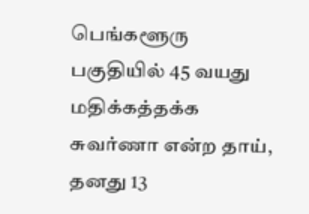பெங்களூரு பகுதியில் 45 வயது மதிக்கத்தக்க சுவர்ணா என்ற தாய், தனது 13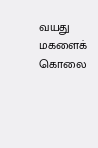வயது மகளைக் கொலை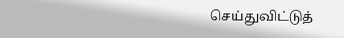செய்துவிட்டுத்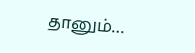தானும்…